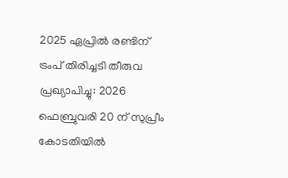2025 ഏപ്രില്‍ രണ്ടിന് ട്രംപ് തിരിച്ചടി തീരുവ പ്രഖ്യാപിച്ചു: 2026 ഫെബ്രുവരി 20 ന് സുപ്രീം കോടതിയില്‍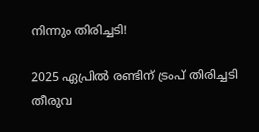നിന്നും തിരിച്ചടി!

2025 ഏപ്രില്‍ രണ്ടിന് ട്രംപ് തിരിച്ചടി തീരുവ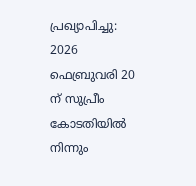പ്രഖ്യാപിച്ചു: 2026 ഫെബ്രുവരി 20 ന് സുപ്രീം കോടതിയില്‍ നിന്നും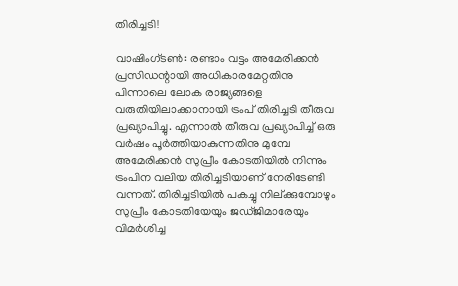തിരിച്ചടി!

വാഷിംഗ്ടണ്‍: രണ്ടാം വട്ടം അമേരിക്കന്‍ പ്രസിഡന്റായി അധികാരമേറ്റതിനു പിന്നാലെ ലോക രാജ്യങ്ങളെ വരുതിയിലാക്കാനായി ട്രംപ് തിരിച്ചടി തീരുവ പ്രഖ്യാപിച്ചു. എന്നാല്‍ തീരുവ പ്രഖ്യാപിച്ച് ഒരു വര്‍ഷം പൂര്‍ത്തിയാകുന്നതിനു മുമ്പേ അമേരിക്കന്‍ സുപ്രീം കോടതിയില്‍ നിന്നും ട്രംപിന വലിയ തിരിച്ചടിയാണ് നേരിടേണ്ടി വന്നത്. തിരിച്ചടിയില്‍ പകച്ചു നില്ക്കുമ്പോഴും സുപ്രീം കോടതിയേയും ജഡ്ജിമാരേയും വിമര്‍ശിച്ച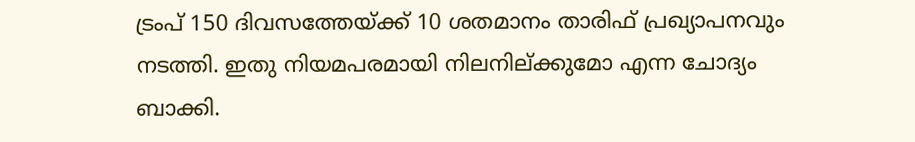ട്രംപ് 150 ദിവസത്തേയ്ക്ക് 10 ശതമാനം താരിഫ് പ്രഖ്യാപനവും നടത്തി. ഇതു നിയമപരമായി നിലനില്ക്കുമോ എന്ന ചോദ്യം ബാക്കി.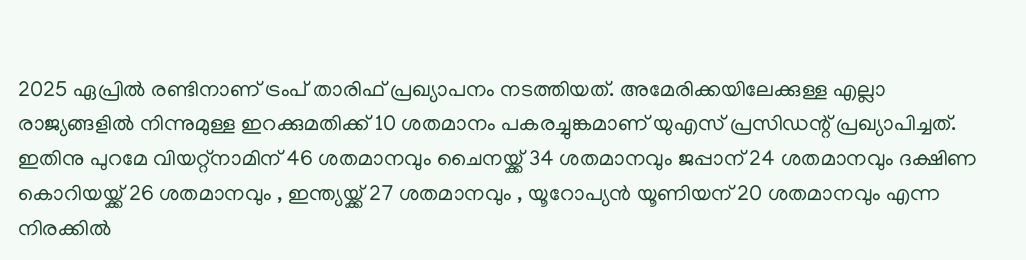2025 ഏപ്രില്‍ രണ്ടിനാണ് ട്രംപ് താരിഫ് പ്രഖ്യാപനം നടത്തിയത്. അമേരിക്കയിലേക്കുള്ള എല്ലാ രാജ്യങ്ങളില്‍ നിന്നുമുള്ള ഇറക്കുമതിക്ക് 10 ശതമാനം പകരച്ചുങ്കമാണ് യുഎസ് പ്രസിഡന്റ് പ്രഖ്യാപിച്ചത്. ഇതിനു പുറമേ വിയറ്റ്‌നാമിന് 46 ശതമാനവും ചൈനയ്ക്ക് 34 ശതമാനവും ജപ്പാന് 24 ശതമാനവും ദക്ഷിണ കൊറിയയ്ക്ക് 26 ശതമാനവും , ഇന്ത്യയ്ക്ക് 27 ശതമാനവും , യൂറോപ്യന്‍ യൂണിയന് 20 ശതമാനവും എന്ന നിരക്കില്‍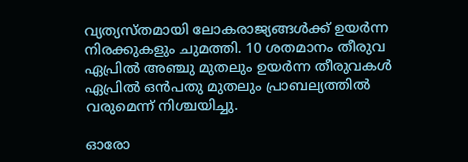വ്യത്യസ്തമായി ലോകരാജ്യങ്ങള്‍ക്ക് ഉയര്‍ന്ന നിരക്കുകളും ചുമത്തി. 10 ശതമാനം തീരുവ ഏപ്രില്‍ അഞ്ചു മുതലും ഉയര്‍ന്ന തീരുവകള്‍ ഏപ്രില്‍ ഒന്‍പതു മുതലും പ്രാബല്യത്തില്‍ വരുമെന്ന് നിശ്ചയിച്ചു.

ഓരോ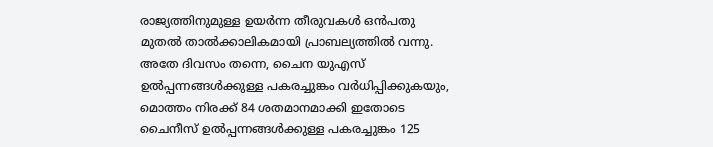രാജ്യത്തിനുമുള്ള ഉയര്‍ന്ന തീരുവകള്‍ ഒന്‍പതു മുതല്‍ താല്‍ക്കാലികമായി പ്രാബല്യത്തില്‍ വന്നു. അതേ ദിവസം തന്നെ, ചൈന യുഎസ് ഉല്‍പ്പന്നങ്ങള്‍ക്കുള്ള പകരച്ചുങ്കം വര്‍ധിപ്പിക്കുകയും, മൊത്തം നിരക്ക് 84 ശതമാനമാക്കി ഇതോടെ ചൈനീസ് ഉല്‍പ്പന്നങ്ങള്‍ക്കുള്ള പകരച്ചുങ്കം 125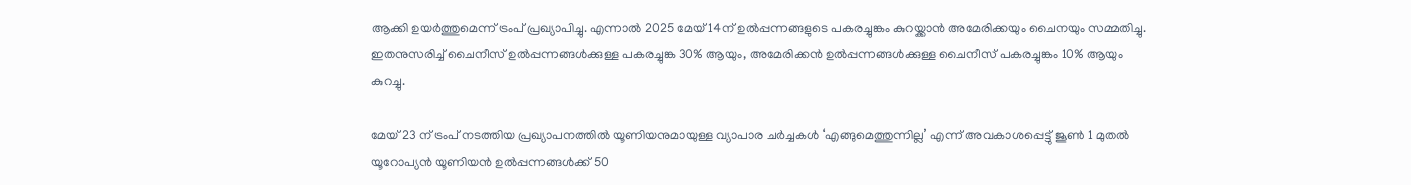ആക്കി ഉയര്‍ത്തുമെന്ന് ട്രംപ് പ്രഖ്യാപിച്ചു. എന്നാല്‍ 2025 മേയ് 14ന് ഉല്‍പ്പന്നങ്ങളുടെ പകരച്ചുങ്കം കുറയ്ക്കാന്‍ അമേരിക്കയും ചൈനയും സമ്മതിച്ചു. ഇതനുസരിച്ച് ചൈനീസ് ഉല്‍പ്പന്നങ്ങള്‍ക്കുള്ള പകരച്ചുങ്ക 30% ആയും, അമേരിക്കന്‍ ഉല്‍പ്പന്നങ്ങള്‍ക്കുള്ള ചൈനീസ് പകരച്ചുങ്കം 10% ആയും കുറച്ചു.

മേയ് 23 ന് ട്രംപ് നടത്തിയ പ്രഖ്യാപനത്തില്‍ യൂണിയനുമായുള്ള വ്യാപാര ചര്‍ച്ചകള്‍ ‘എങ്ങുമെത്തുന്നില്ല’ എന്ന് അവകാശപ്പെട്ടു് ജൂണ്‍ 1 മുതല്‍ യൂറോപ്യന്‍ യൂണിയന്‍ ഉല്‍പ്പന്നങ്ങള്‍ക്ക് 50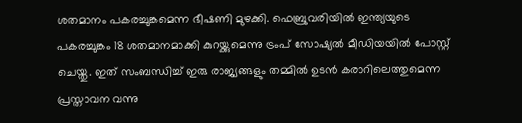ശതമാനം പകരച്ചുങ്കമെന്ന ഭീഷണി മുഴക്കി. ഫെബ്രുവരിയില്‍ ഇന്ത്യയുടെ പകരച്ചുങ്കം 18 ശതമാനമാക്കി കുറയ്ക്കുമെന്നു ട്രംപ് സോഷ്യല്‍ മീഡിയയില്‍ പോസ്റ്റ് ചെയ്തു. ഇത് സംബന്ധിച്ച് ഇരു രാജ്യങ്ങളും തമ്മില്‍ ഉടന്‍ കരാറിലെത്തുമെന്ന പ്രസ്താവന വന്നു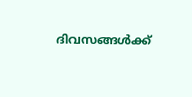ദിവസങ്ങള്‍ക്ക്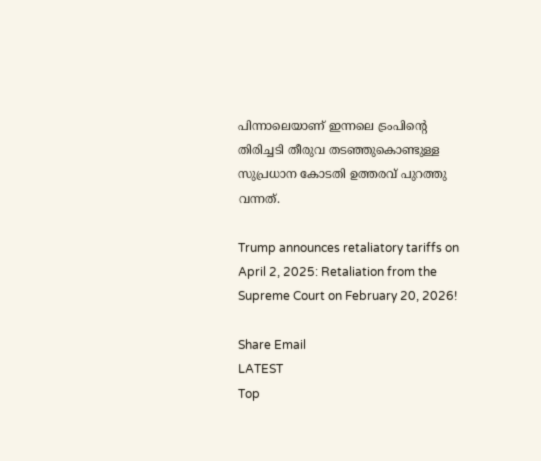പിന്നാലെയാണ് ഇന്നലെ ട്രംപിന്റെ തിരിച്ചടി തീരുവ തടഞ്ഞുകൊണ്ടുള്ള സുപ്രധാന കോടതി ഉത്തരവ് പുറത്തു വന്നത്.

Trump announces retaliatory tariffs on April 2, 2025: Retaliation from the Supreme Court on February 20, 2026!

Share Email
LATEST
Top